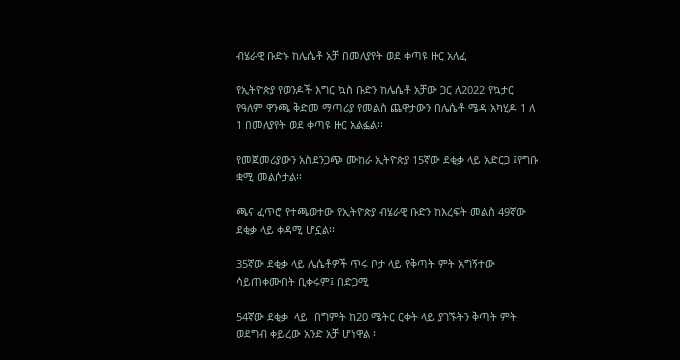ብሄራዊ ቡድኑ ከሌሴቶ አቻ በመለያየት ወደ ቀጣዩ ዙር አለፈ

የኢትዮጵያ የወንዶች እግር ኳስ ቡድን ከሌሴቶ አቻው ጋር ለ2022 የኳታር የዓለም ዋንጫ ቅድመ ማጣሪያ የመልስ ጨዋታውን በሌሴቶ ሜዳ አካሂዶ 1 ለ 1 በመለያየት ወደ ቀጣዩ ዙር አልፏል፡፡

የመጀመሪያውን አስደንጋጭ ሙከራ ኢትዮጵያ 15ኛው ደቂቃ ላይ አድርጋ ፤የግቡ ቋሚ መልሶታል፡፡

ጫና ፈጥሮ የተጫወተው የኢትዮጵያ ብሄራዊ ቡድን ከእረፍት መልስ 49ኛው ደቂቃ ላይ ቀዳሚ ሆኗል፡፡

35ኛው ደቂቃ ላይ ሌሴቶዎች ጥሩ ቦታ ላይ የቅጣት ምት አግኝተው ሳይጠቀሙበት ቢቀሩም፤ በድጋሚ

54ኛው ደቂቃ  ላይ  በግምት ከ20 ሜትር ርቀት ላይ ያገኙትን ቅጣት ምት ወደግብ ቀይረው አንድ አቻ ሆነዋል ፡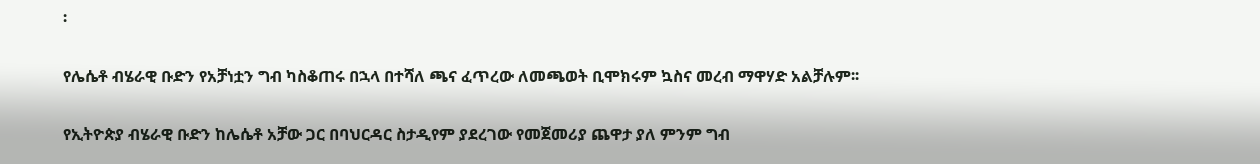፡

የሌሴቶ ብሄራዊ ቡድን የአቻነቷን ግብ ካስቆጠሩ በኋላ በተሻለ ጫና ፈጥረው ለመጫወት ቢሞክሩም ኳስና መረብ ማዋሃድ አልቻሉም፡፡

የኢትዮጵያ ብሄራዊ ቡድን ከሌሴቶ አቻው ጋር በባህርዳር ስታዲየም ያደረገው የመጀመሪያ ጨዋታ ያለ ምንም ግብ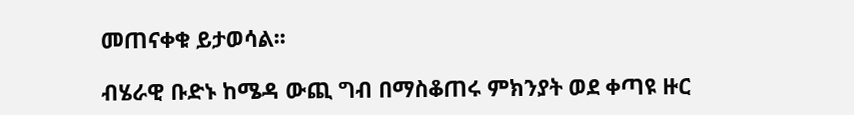መጠናቀቁ ይታወሳል፡፡

ብሄራዊ ቡድኑ ከሜዳ ውጪ ግብ በማስቆጠሩ ምክንያት ወደ ቀጣዩ ዙር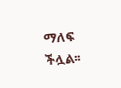ማለፍ ችሏል፡፡